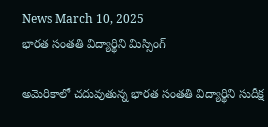News March 10, 2025
భారత సంతతి విద్యార్థిని మిస్సింగ్

అమెరికాలో చదువుతున్న భారత సంతతి విద్యార్థిని సుదీక్ష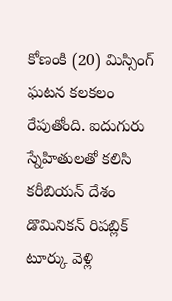కోణంకి (20) మిస్సింగ్ ఘటన కలకలం రేపుతోంది. ఐదుగురు స్నేహితులతో కలిసి కరీబియన్ దేశం డొమినికన్ రిపబ్లిక్ టూర్కు వెళ్లి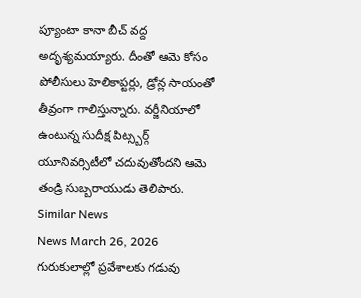ప్యూంటా కానా బీచ్ వద్ద అదృశ్యమయ్యారు. దీంతో ఆమె కోసం పోలీసులు హెలికాప్టర్లు, డ్రోన్ల సాయంతో తీవ్రంగా గాలిస్తున్నారు. వర్జీనియాలో ఉంటున్న సుదీక్ష పిట్స్బర్గ్ యూనివర్సిటీలో చదువుతోందని ఆమె తండ్రి సుబ్బరాయుడు తెలిపారు.
Similar News
News March 26, 2026
గురుకులాల్లో ప్రవేశాలకు గడువు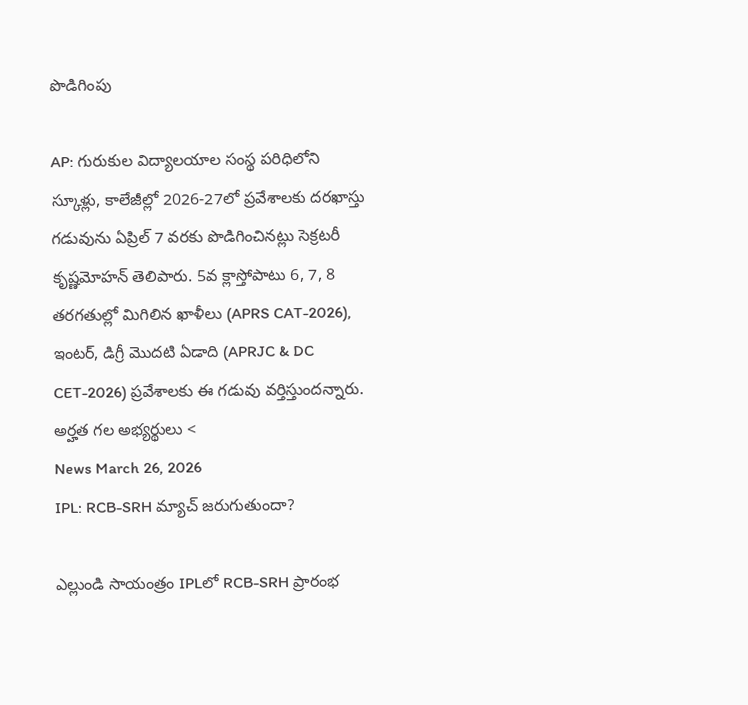పొడిగింపు

AP: గురుకుల విద్యాలయాల సంస్థ పరిధిలోని స్కూళ్లు, కాలేజీల్లో 2026-27లో ప్రవేశాలకు దరఖాస్తు గడువును ఏప్రిల్ 7 వరకు పొడిగించినట్లు సెక్రటరీ కృష్ణమోహన్ తెలిపారు. 5వ క్లాస్తోపాటు 6, 7, 8 తరగతుల్లో మిగిలిన ఖాళీలు (APRS CAT-2026), ఇంటర్, డిగ్రీ మొదటి ఏడాది (APRJC & DC CET-2026) ప్రవేశాలకు ఈ గడువు వర్తిస్తుందన్నారు. అర్హత గల అభ్యర్థులు <
News March 26, 2026
IPL: RCB-SRH మ్యాచ్ జరుగుతుందా?

ఎల్లుండి సాయంత్రం IPLలో RCB-SRH ప్రారంభ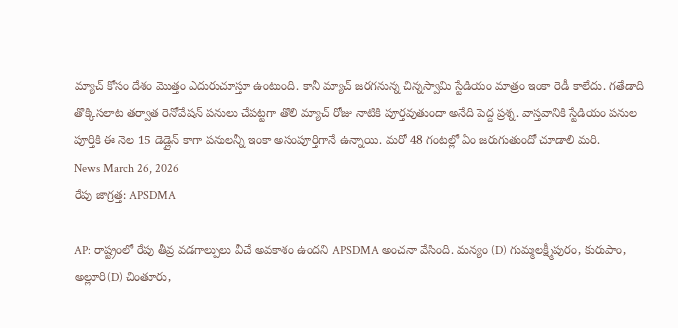మ్యాచ్ కోసం దేశం మొత్తం ఎదురుచూస్తూ ఉంటుంది. కానీ మ్యాచ్ జరగనున్న చిన్నస్వామి స్టేడియం మాత్రం ఇంకా రెడీ కాలేదు. గతేడాది తొక్కిసలాట తర్వాత రెనోవేషన్ పనులు చేపట్టగా తొలి మ్యాచ్ రోజు నాటికి పూర్తవుతుందా అనేది పెద్ద ప్రశ్న. వాస్తవానికి స్టేడియం పనుల పూర్తికి ఈ నెల 15 డెడ్లైన్ కాగా పనులన్నీ ఇంకా అసంపూర్తిగానే ఉన్నాయి. మరో 48 గంటల్లో ఏం జరుగుతుందో చూడాలి మరి.
News March 26, 2026
రేపు జాగ్రత్త: APSDMA

AP: రాష్ట్రంలో రేపు తీవ్ర వడగాల్పులు వీచే అవకాశం ఉందని APSDMA అంచనా వేసింది. మన్యం (D) గుమ్మలక్ష్మీపురం, కురుపాం, అల్లూరి(D) చింతూరు,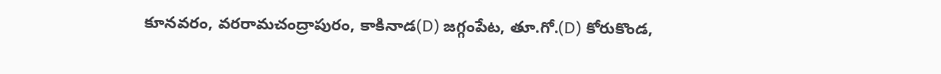కూనవరం, వరరామచంద్రాపురం, కాకినాడ(D) జగ్గంపేట, తూ.గో.(D) కోరుకొండ,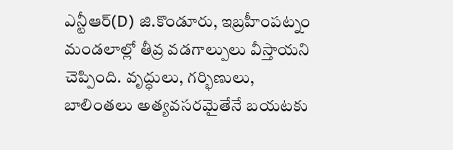ఎన్టీఆర్(D) జి.కొండూరు, ఇబ్రహీంపట్నం మండలాల్లో తీవ్ర వడగాల్పులు వీస్తాయని చెప్పింది. వృద్ధులు, గర్భిణులు, బాలింతలు అత్యవసరమైతేనే బయటకు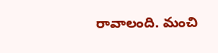రావాలంది. మంచి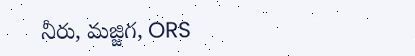నీరు, మజ్జిగ, ORS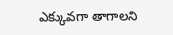ఎక్కువగా తాగాలని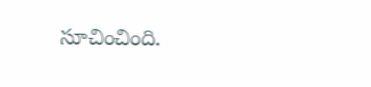సూచించింది.